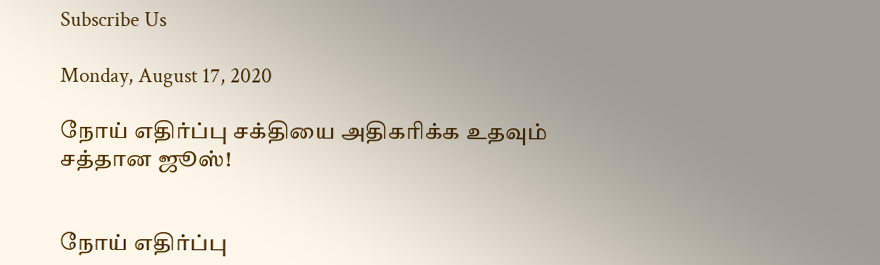Subscribe Us

Monday, August 17, 2020

நோய் எதிர்ப்பு சக்தியை அதிகரிக்க உதவும் சத்தான ஜூஸ்!


நோய் எதிர்ப்பு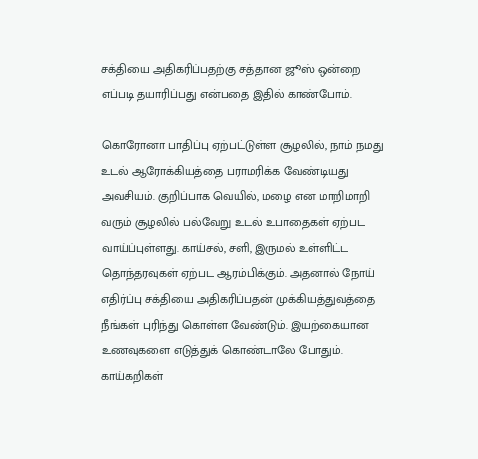சக்தியை அதிகரிப்பதற்கு சத்தான ஜூஸ் ஒன்றை எப்படி தயாரிப்பது என்பதை இதில் காண்போம்.

கொரோனா பாதிப்பு ஏற்பட்டுள்ள சூழலில், நாம் நமது உடல் ஆரோக்கியத்தை பராமரிக்க வேண்டியது அவசியம். குறிப்பாக வெயில், மழை என மாறிமாறி வரும் சூழலில் பல்வேறு உடல் உபாதைகள் ஏற்பட வாய்ப்புள்ளது. காய்சல், சளி, இருமல் உள்ளிட்ட தொந்தரவுகள் ஏற்பட ஆரம்பிக்கும். அதனால் நோய் எதிர்ப்பு சக்தியை அதிகரிப்பதன் முக்கியத்துவத்தை நீங்கள் புரிந்து கொள்ள வேண்டும். இயற்கையான உணவுகளை எடுத்துக் கொண்டாலே போதும். காய்கறிகள்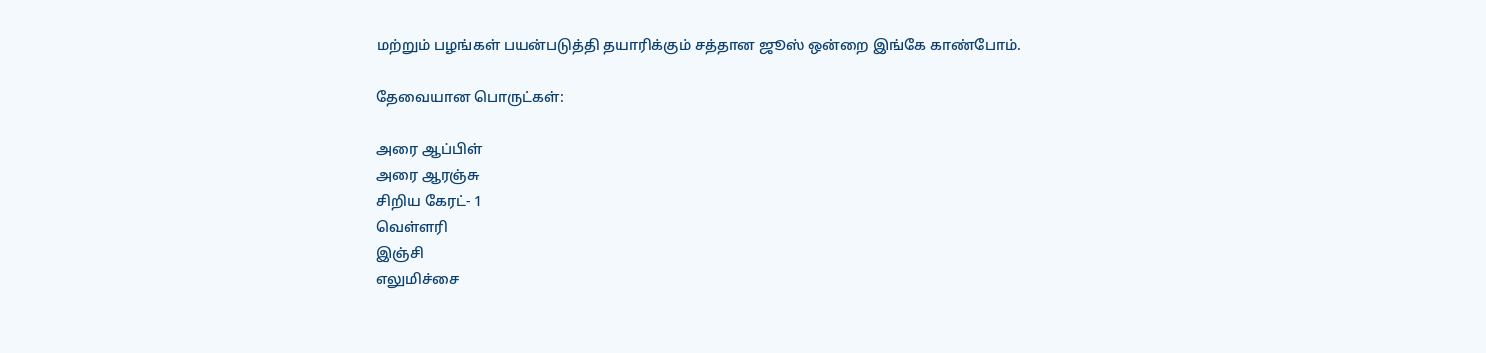மற்றும் பழங்கள் பயன்படுத்தி தயாரிக்கும் சத்தான ஜூஸ் ஒன்றை இங்கே காண்போம்.

தேவையான பொருட்கள்:

அரை ஆப்பிள்
அரை ஆரஞ்சு
சிறிய கேரட்- 1
வெள்ளரி
இஞ்சி
எலுமிச்சை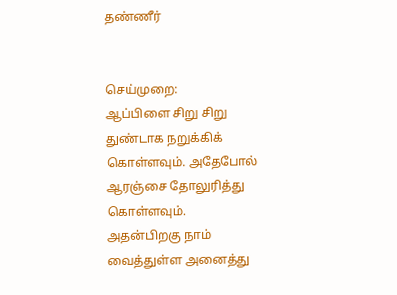தண்ணீர்


செய்முறை:
ஆப்பிளை சிறு சிறு துண்டாக நறுக்கிக் கொள்ளவும். அதேபோல் ஆரஞ்சை தோலுரித்து கொள்ளவும்.
அதன்பிறகு நாம் வைத்துள்ள அனைத்து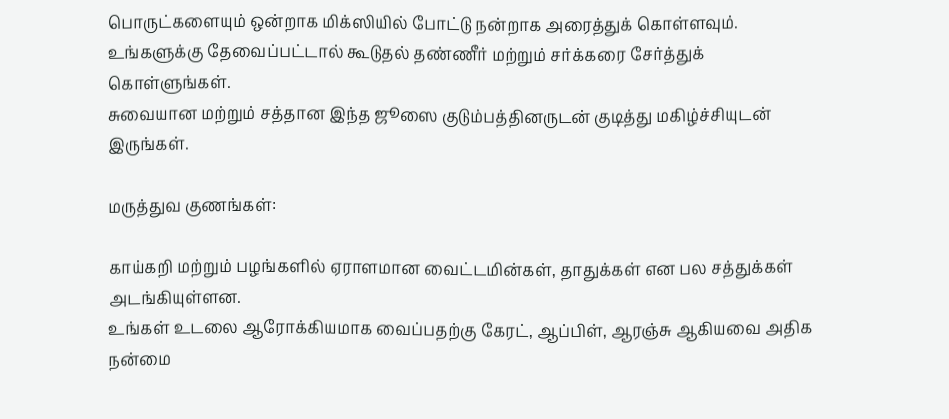பொருட்களையும் ஒன்றாக மிக்ஸியில் போட்டு நன்றாக அரைத்துக் கொள்ளவும்.
உங்களுக்கு தேவைப்பட்டால் கூடுதல் தண்ணீர் மற்றும் சர்க்கரை சேர்த்துக் கொள்ளுங்கள்.
சுவையான மற்றும் சத்தான இந்த ஜூஸை குடும்பத்தினருடன் குடித்து மகிழ்ச்சியுடன் இருங்கள்.

மருத்துவ குணங்கள்:

காய்கறி மற்றும் பழங்களில் ஏராளமான வைட்டமின்கள், தாதுக்கள் என பல சத்துக்கள் அடங்கியுள்ளன.
உங்கள் உடலை ஆரோக்கியமாக வைப்பதற்கு கேரட், ஆப்பிள், ஆரஞ்சு ஆகியவை அதிக நன்மை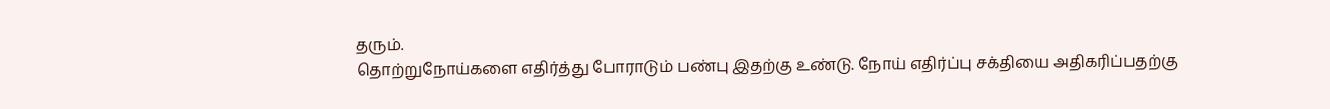தரும்.
தொற்றுநோய்களை எதிர்த்து போராடும் பண்பு இதற்கு உண்டு. நோய் எதிர்ப்பு சக்தியை அதிகரிப்பதற்கு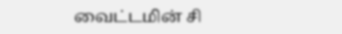வைட்டமின் சி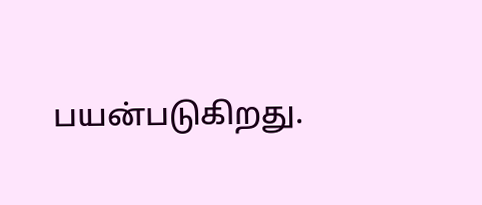பயன்படுகிறது.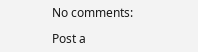No comments:

Post a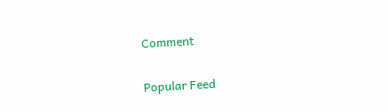Comment

Popular Feed